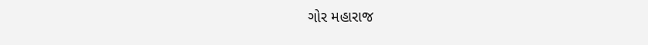ગોર મહારાજ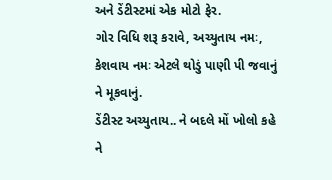અને ડેંટીસ્ટમાં એક મોટો ફેર.
ગોર વિધિ શરૂ કરાવે, અચ્યુતાય નમઃ, કેશવાય નમઃ એટલે થોડું પાણી પી જવાનું ને મૂકવાનું.
ડેંટીસ્ટ અચ્યુતાય.. ને બદલે મોં ખોલો કહે ને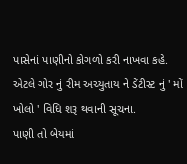પાસેનાં પાણીનો કોગળો કરી નાખવા કહે.
એટલે ગોર નું રીમ અચ્યુતાય ને ડેંટીસ્ટ નું ' મોં ખોલો ' વિધિ શરૂ થવાની સૂચના.
પાણી તો બેયમાં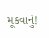મૂકવાનું!